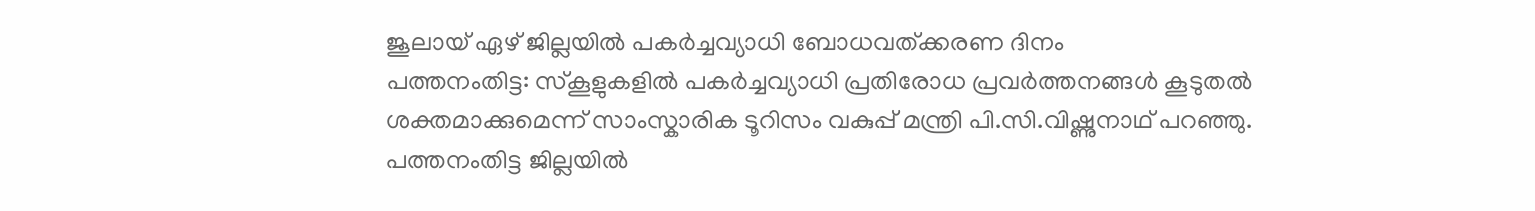ജൂലായ് ഏഴ് ജില്ലയിൽ പകർച്ചവ്യാധി ബോധവത്ക്കരണ ദിനം
പത്തനംതിട്ട: സ്കൂളുകളിൽ പകർച്ചവ്യാധി പ്രതിരോധ പ്രവർത്തനങ്ങൾ കൂടുതൽ ശക്തമാക്കുമെന്ന് സാംസ്കാരിക ടൂറിസം വകുപ്പ് മന്ത്രി പി.സി.വിഷ്ണുനാഥ് പറഞ്ഞു. പത്തനംതിട്ട ജില്ലയിൽ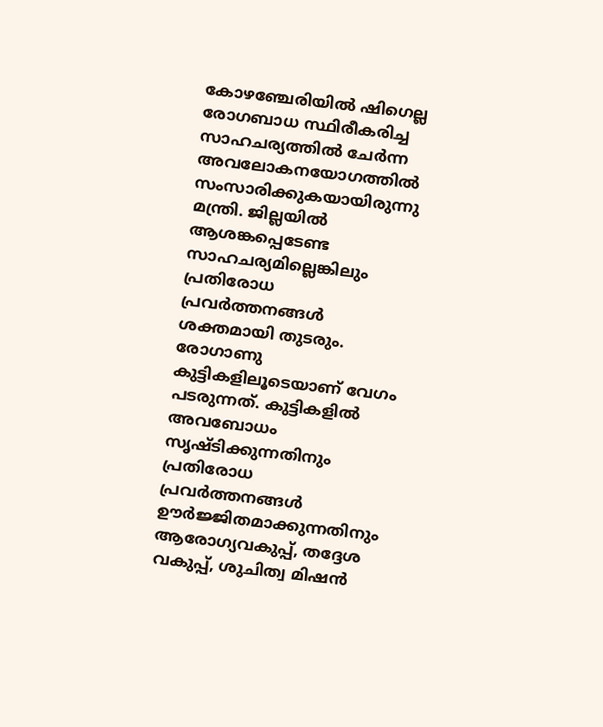കോഴഞ്ചേരിയിൽ ഷിഗെല്ല രോഗബാധ സ്ഥിരീകരിച്ച സാഹചര്യത്തിൽ ചേർന്ന അവലോകനയോഗത്തിൽ സംസാരിക്കുകയായിരുന്നു മന്ത്രി. ജില്ലയിൽ ആശങ്കപ്പെടേണ്ട സാഹചര്യമില്ലെങ്കിലും പ്രതിരോധ പ്രവർത്തനങ്ങൾ ശക്തമായി തുടരും. രോഗാണു കുട്ടികളിലൂടെയാണ് വേഗം പടരുന്നത്. കുട്ടികളിൽ അവബോധം സൃഷ്ടിക്കുന്നതിനും പ്രതിരോധ പ്രവർത്തനങ്ങൾ ഊർജ്ജിതമാക്കുന്നതിനും ആരോഗ്യവകുപ്പ്, തദ്ദേശ വകുപ്പ്, ശുചിത്വ മിഷൻ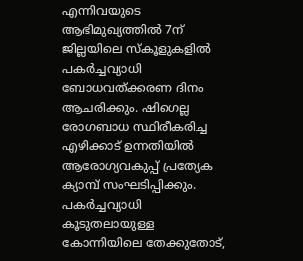എന്നിവയുടെ ആഭിമുഖ്യത്തിൽ 7ന് ജില്ലയിലെ സ്കൂളുകളിൽ പകർച്ചവ്യാധി ബോധവത്ക്കരണ ദിനം ആചരിക്കും. ഷിഗെല്ല രോഗബാധ സ്ഥിരീകരിച്ച എഴിക്കാട് ഉന്നതിയിൽ ആരോഗ്യവകുപ്പ് പ്രത്യേക ക്യാമ്പ് സംഘടിപ്പിക്കും. പകർച്ചവ്യാധി കൂടുതലായുള്ള കോന്നിയിലെ തേക്കുതോട്,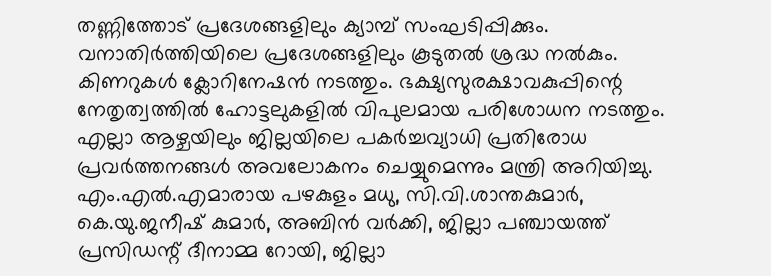തണ്ണിത്തോട് പ്രദേശങ്ങളിലും ക്യാമ്പ് സംഘടിപ്പിക്കും. വനാതിർത്തിയിലെ പ്രദേശങ്ങളിലും കൂടുതൽ ശ്രദ്ധ നൽകും. കിണറുകൾ ക്ലോറിനേഷൻ നടത്തും. ഭക്ഷ്യസുരക്ഷാവകുപ്പിന്റെ നേതൃത്വത്തിൽ ഹോട്ടലുകളിൽ വിപുലമായ പരിശോധന നടത്തും. എല്ലാ ആഴ്ചയിലും ജില്ലയിലെ പകർച്ചവ്യാധി പ്രതിരോധ പ്രവർത്തനങ്ങൾ അവലോകനം ചെയ്യുമെന്നും മന്ത്രി അറിയിച്ചു. എം.എൽ.എമാരായ പഴകുളം മധു, സി.വി.ശാന്തകുമാർ, കെ.യു.ജനീഷ് കുമാർ, അബിൻ വർക്കി, ജില്ലാ പഞ്ചായത്ത് പ്രസിഡന്റ് ദീനാമ്മ റോയി, ജില്ലാ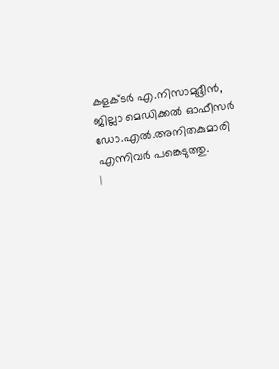കളക്ടർ എ.നിസാമുദ്ദീൻ, ജില്ലാ മെഡിക്കൽ ഓഫീസർ ഡോ.എൽ.അനിതകുമാരി എന്നിവർ പങ്കെടുത്തു.
|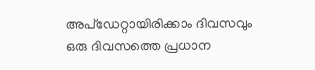അപ്ഡേറ്റായിരിക്കാം ദിവസവും
ഒരു ദിവസത്തെ പ്രധാന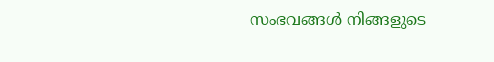സംഭവങ്ങൾ നിങ്ങളുടെ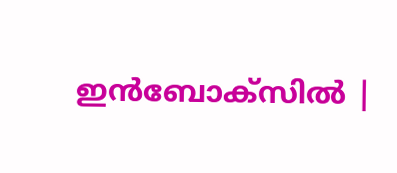ഇൻബോക്സിൽ |